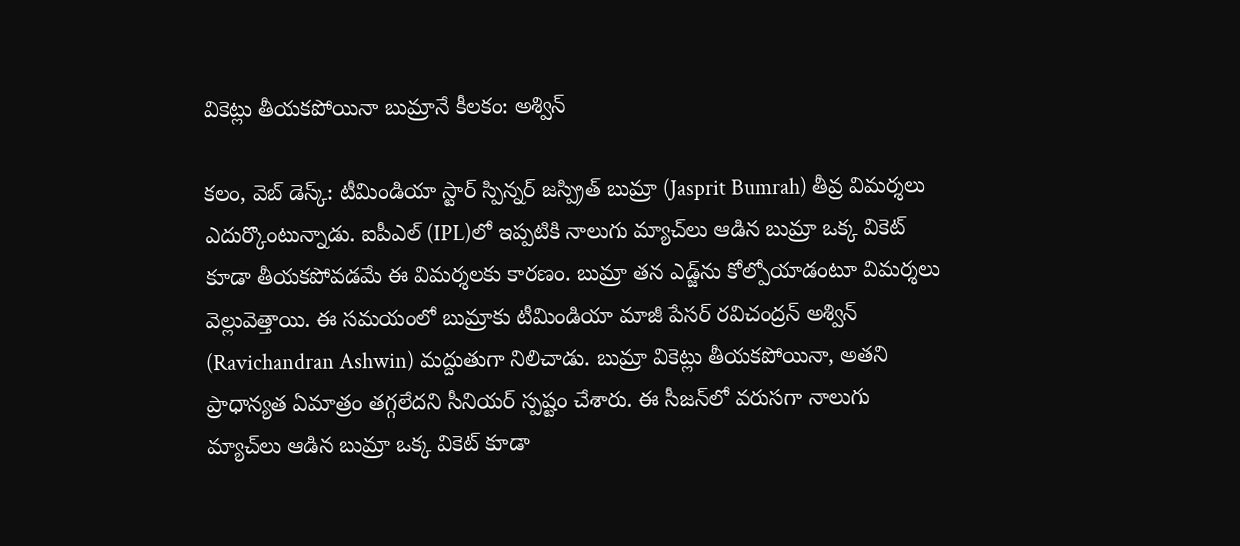వికెట్లు తీయకపోయినా బుమ్రానే కీలకం: అశ్విన్

క‌లం, వెబ్ డెస్క్‌: టీమిండియా స్టార్ స్పిన్నర్ జస్ప్రిత్ బుమ్రా (Jasprit Bumrah) తీవ్ర విమర్శలు ఎదుర్కొంటున్నాడు. ఐపీఎల్‌ (IPL)లో ఇప్పటికి నాలుగు మ్యాచ్‌లు ఆడిన బుమ్రా ఒక్క వికెట్ కూడా తీయకపోవడమే ఈ విమర్శలకు కారణం. బుమ్రా తన ఎడ్జ్‌ను కోల్పోయాడంటూ విమర్శలు వెల్లువెత్తాయి. ఈ సమయంలో బుమ్రాకు టీమిండియా మాజీ పేసర్ రవిచంద్రన్ అశ్విన్ (Ravichandran Ashwin) మద్దుతుగా నిలిచాడు. బుమ్రా వికెట్లు తీయకపోయినా, అతని ప్రాధాన్యత ఏమాత్రం తగ్గలేదని సీనియర్ స్పష్టం చేశారు. ఈ సీజన్‌లో వరుసగా నాలుగు మ్యాచ్‌లు ఆడిన బుమ్రా ఒక్క వికెట్ కూడా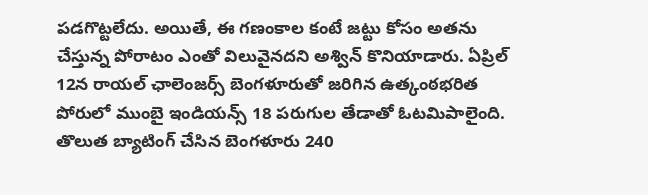పడగొట్టలేదు. అయితే, ఈ గణంకాల కంటే జట్టు కోసం అతను చేస్తున్న పోరాటం ఎంతో విలువైనదని అశ్విన్ కొనియాడారు. ఏప్రిల్ 12న రాయల్ ఛాలెంజర్స్ బెంగళూరుతో జరిగిన ఉత్కంఠభరిత పోరులో ముంబై ఇండియన్స్ 18 పరుగుల తేడాతో ఓటమిపాలైంది. తొలుత బ్యాటింగ్ చేసిన బెంగళూరు 240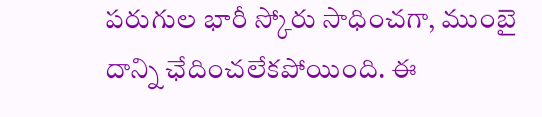పరుగుల భారీ స్కోరు సాధించగా, ముంబై దాన్ని ఛేదించలేకపోయింది. ఈ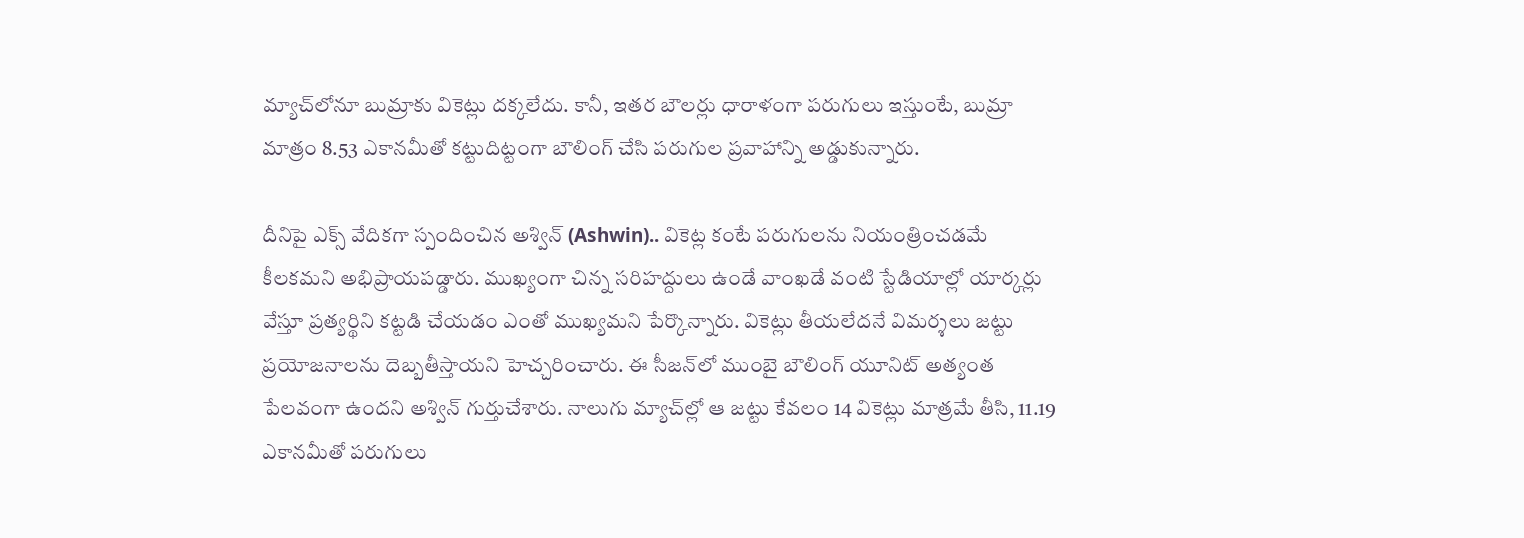మ్యాచ్‌లోనూ బుమ్రాకు వికెట్లు దక్కలేదు. కానీ, ఇతర బౌలర్లు ధారాళంగా పరుగులు ఇస్తుంటే, బుమ్రా మాత్రం 8.53 ఎకానమీతో కట్టుదిట్టంగా బౌలింగ్ చేసి పరుగుల ప్రవాహాన్ని అడ్డుకున్నారు.

దీనిపై ఎక్స్ వేదికగా స్పందించిన అశ్విన్ (Ashwin).. వికెట్ల కంటే పరుగులను నియంత్రించడమే కీలకమని అభిప్రాయపడ్డారు. ముఖ్యంగా చిన్న సరిహద్దులు ఉండే వాంఖడే వంటి స్టేడియాల్లో యార్కర్లు వేస్తూ ప్రత్యర్థిని కట్టడి చేయడం ఎంతో ముఖ్యమని పేర్కొన్నారు. వికెట్లు తీయలేదనే విమర్శలు జట్టు ప్రయోజనాలను దెబ్బతీస్తాయని హెచ్చరించారు. ఈ సీజన్‌లో ముంబై బౌలింగ్ యూనిట్ అత్యంత పేలవంగా ఉందని అశ్విన్ గుర్తుచేశారు. నాలుగు మ్యాచ్‌ల్లో ఆ జట్టు కేవలం 14 వికెట్లు మాత్రమే తీసి, 11.19 ఎకానమీతో పరుగులు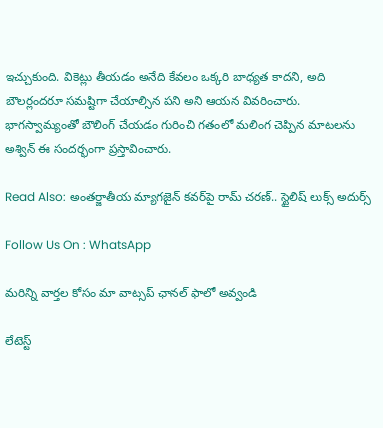ఇచ్చుకుంది. వికెట్లు తీయడం అనేది కేవలం ఒక్కరి బాధ్యత కాదని, అది బౌలర్లందరూ సమష్టిగా చేయాల్సిన పని అని ఆయన వివరించారు. భాగస్వామ్యంతో బౌలింగ్ చేయడం గురించి గతంలో మలింగ చెప్పిన మాటలను అశ్విన్ ఈ సందర్భంగా ప్రస్తావించారు.

Read Also: అంతర్జాతీయ మ్యాగజైన్ కవర్‌పై రామ్ చరణ్.. స్టైలిష్ లుక్స్ అదుర్స్

Follow Us On : WhatsApp

మ‌రిన్ని వార్త‌ల కోసం మా వాట్స‌ప్ ఛాన‌ల్ ఫాలో అవ్వండి

లేటెస్ట్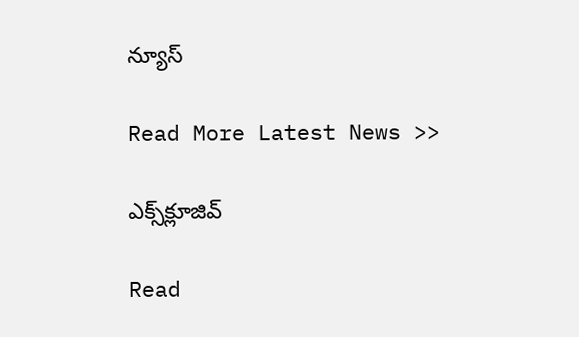న్యూస్‌

Read More Latest News >>

ఎక్స్‌క్లూజివ్‌

Read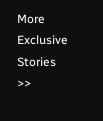More Exclusive Stories >>